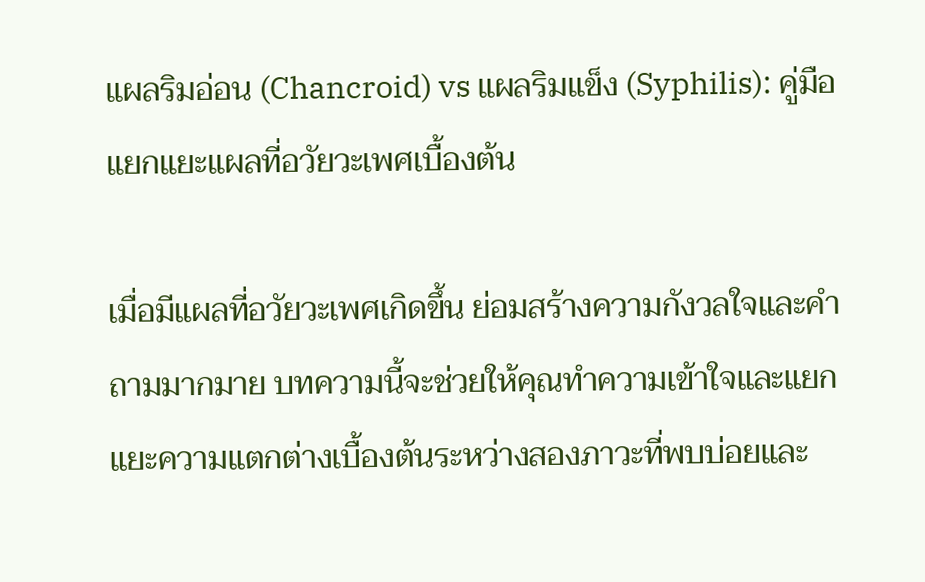แผลริมอ่อน (Chancroid) vs แผลริมแข็ง (Syphilis): คู่มือแยกแยะแผลที่อวัยวะเพศเบื้องต้น

เมื่อมีแผลที่อวัยวะเพศเกิดขึ้น ย่อมสร้างความกังวลใจและคำถามมากมาย บทความนี้จะช่วยให้คุณทำความเข้าใจและแยกแยะความแตกต่างเบื้องต้นระหว่างสองภาวะที่พบบ่อยและ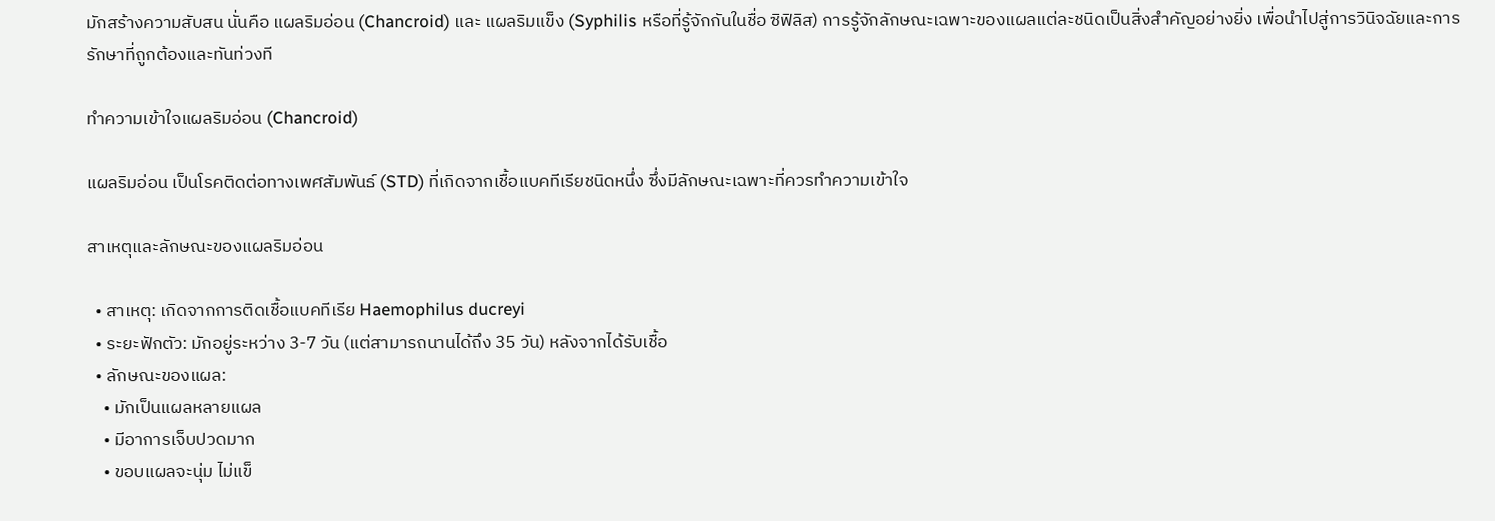มักสร้างความสับสน นั่นคือ แผลริมอ่อน (Chancroid) และ แผลริมแข็ง (Syphilis หรือที่รู้จักกันในชื่อ ซิฟิลิส) การรู้จักลักษณะเฉพาะของแผลแต่ละชนิดเป็นสิ่งสำคัญอย่างยิ่ง เพื่อนำไปสู่การวินิจฉัยและการรักษาที่ถูกต้องและทันท่วงที

ทำความเข้าใจแผลริมอ่อน (Chancroid)

แผลริมอ่อน เป็นโรคติดต่อทางเพศสัมพันธ์ (STD) ที่เกิดจากเชื้อแบคทีเรียชนิดหนึ่ง ซึ่งมีลักษณะเฉพาะที่ควรทำความเข้าใจ

สาเหตุและลักษณะของแผลริมอ่อน

  • สาเหตุ: เกิดจากการติดเชื้อแบคทีเรีย Haemophilus ducreyi
  • ระยะฟักตัว: มักอยู่ระหว่าง 3-7 วัน (แต่สามารถนานได้ถึง 35 วัน) หลังจากได้รับเชื้อ
  • ลักษณะของแผล:
    • มักเป็นแผลหลายแผล
    • มีอาการเจ็บปวดมาก
    • ขอบแผลจะนุ่ม ไม่แข็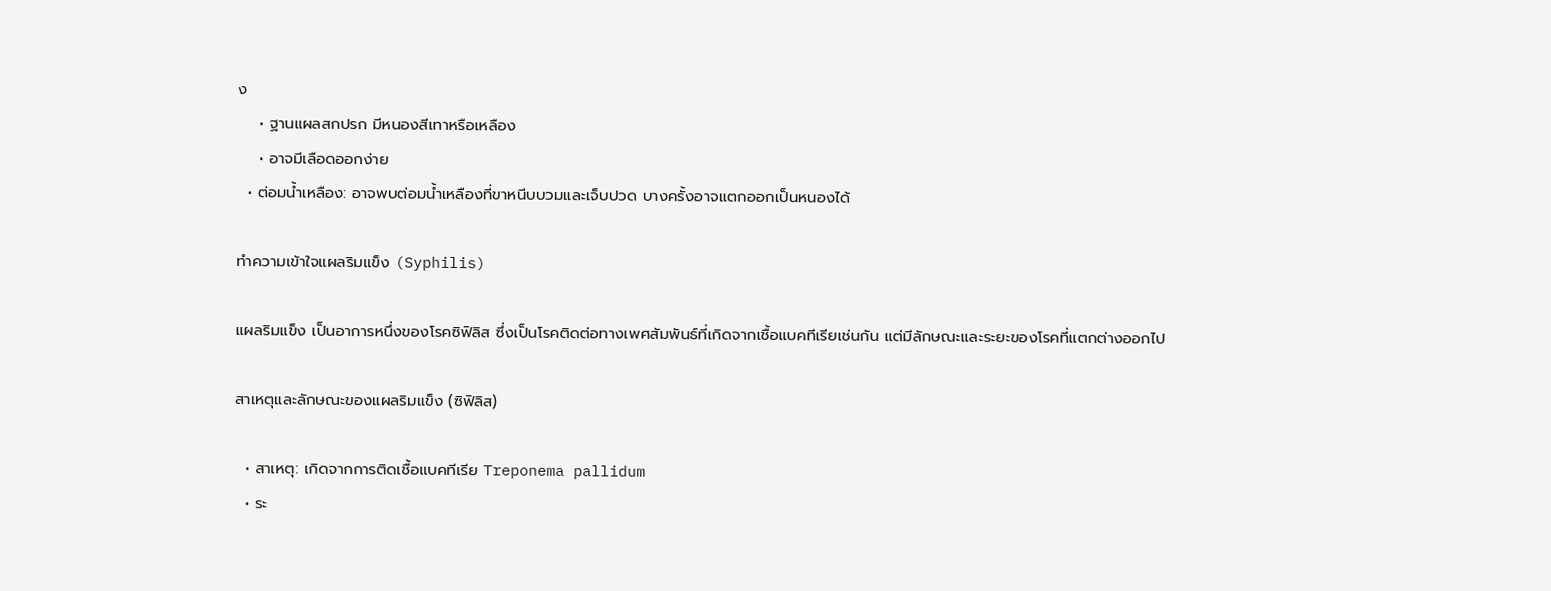ง
    • ฐานแผลสกปรก มีหนองสีเทาหรือเหลือง
    • อาจมีเลือดออกง่าย
  • ต่อมน้ำเหลือง: อาจพบต่อมน้ำเหลืองที่ขาหนีบบวมและเจ็บปวด บางครั้งอาจแตกออกเป็นหนองได้

ทำความเข้าใจแผลริมแข็ง (Syphilis)

แผลริมแข็ง เป็นอาการหนึ่งของโรคซิฟิลิส ซึ่งเป็นโรคติดต่อทางเพศสัมพันธ์ที่เกิดจากเชื้อแบคทีเรียเช่นกัน แต่มีลักษณะและระยะของโรคที่แตกต่างออกไป

สาเหตุและลักษณะของแผลริมแข็ง (ซิฟิลิส)

  • สาเหตุ: เกิดจากการติดเชื้อแบคทีเรีย Treponema pallidum
  • ระ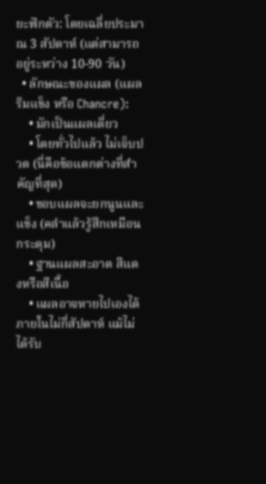ยะฟักตัว: โดยเฉลี่ยประมาณ 3 สัปดาห์ (แต่สามารถอยู่ระหว่าง 10-90 วัน)
  • ลักษณะของแผล (แผลริมแข็ง หรือ Chancre):
    • มักเป็นแผลเดี่ยว
    • โดยทั่วไปแล้ว ไม่เจ็บปวด (นี่คือข้อแตกต่างที่สำคัญที่สุด)
    • ขอบแผลจะยกนูนและแข็ง (คลำแล้วรู้สึกเหมือนกระดุม)
    • ฐานแผลสะอาด สีแดงหรือสีเนื้อ
    • แผลอาจหายไปเองได้ภายในไม่กี่สัปดาห์ แม้ไม่ได้รับ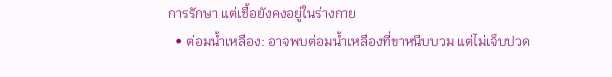การรักษา แต่เชื้อยังคงอยู่ในร่างกาย
  • ต่อมน้ำเหลือง: อาจพบต่อมน้ำเหลืองที่ขาหนีบบวม แต่ไม่เจ็บปวด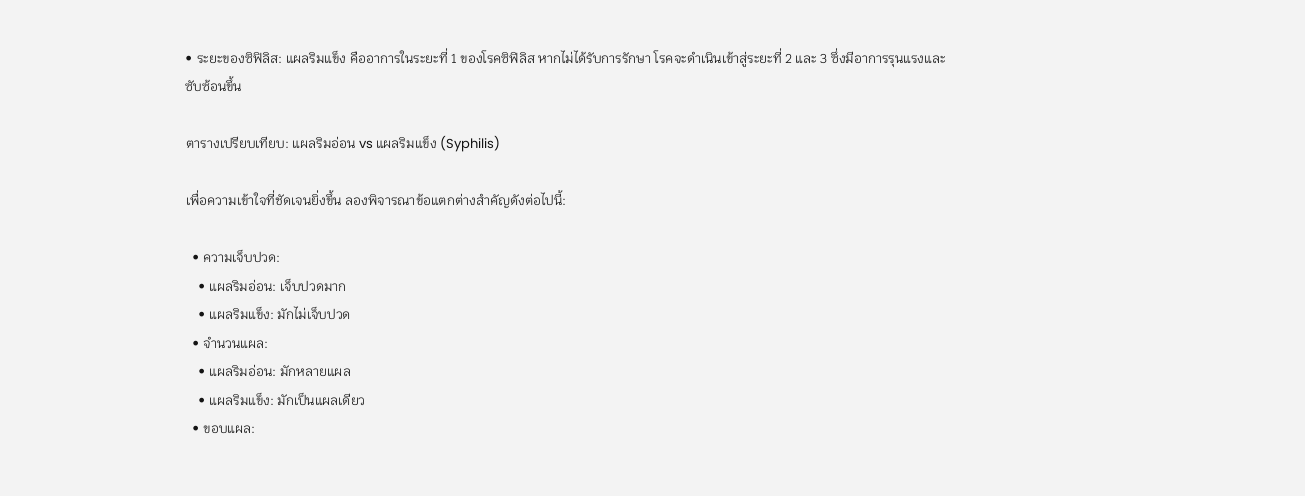• ระยะของซิฟิลิส: แผลริมแข็ง คืออาการในระยะที่ 1 ของโรคซิฟิลิส หากไม่ได้รับการรักษา โรคจะดำเนินเข้าสู่ระยะที่ 2 และ 3 ซึ่งมีอาการรุนแรงและซับซ้อนขึ้น

ตารางเปรียบเทียบ: แผลริมอ่อน vs แผลริมแข็ง (Syphilis)

เพื่อความเข้าใจที่ชัดเจนยิ่งขึ้น ลองพิจารณาข้อแตกต่างสำคัญดังต่อไปนี้:

  • ความเจ็บปวด:
    • แผลริมอ่อน: เจ็บปวดมาก
    • แผลริมแข็ง: มักไม่เจ็บปวด
  • จำนวนแผล:
    • แผลริมอ่อน: มักหลายแผล
    • แผลริมแข็ง: มักเป็นแผลเดียว
  • ขอบแผล: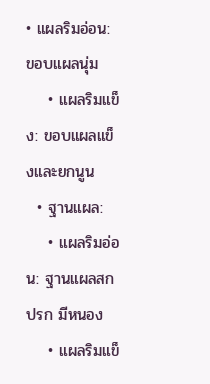• แผลริมอ่อน: ขอบแผลนุ่ม
    • แผลริมแข็ง: ขอบแผลแข็งและยกนูน
  • ฐานแผล:
    • แผลริมอ่อน: ฐานแผลสกปรก มีหนอง
    • แผลริมแข็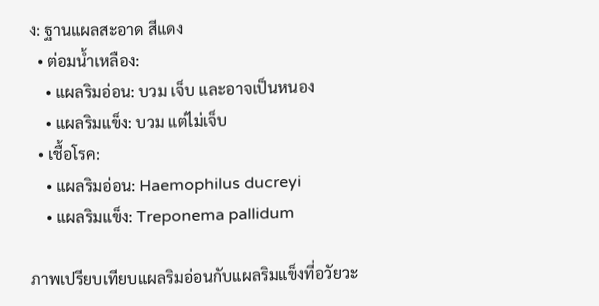ง: ฐานแผลสะอาด สีแดง
  • ต่อมน้ำเหลือง:
    • แผลริมอ่อน: บวม เจ็บ และอาจเป็นหนอง
    • แผลริมแข็ง: บวม แต่ไม่เจ็บ
  • เชื้อโรค:
    • แผลริมอ่อน: Haemophilus ducreyi
    • แผลริมแข็ง: Treponema pallidum

ภาพเปรียบเทียบแผลริมอ่อนกับแผลริมแข็งที่อวัยวะ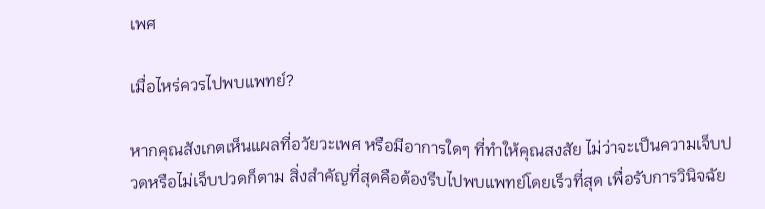เพศ

เมื่อไหร่ควรไปพบแพทย์?

หากคุณสังเกตเห็นแผลที่อวัยวะเพศ หรือมีอาการใดๆ ที่ทำให้คุณสงสัย ไม่ว่าจะเป็นความเจ็บปวดหรือไม่เจ็บปวดก็ตาม สิ่งสำคัญที่สุดคือต้องรีบไปพบแพทย์โดยเร็วที่สุด เพื่อรับการวินิจฉัย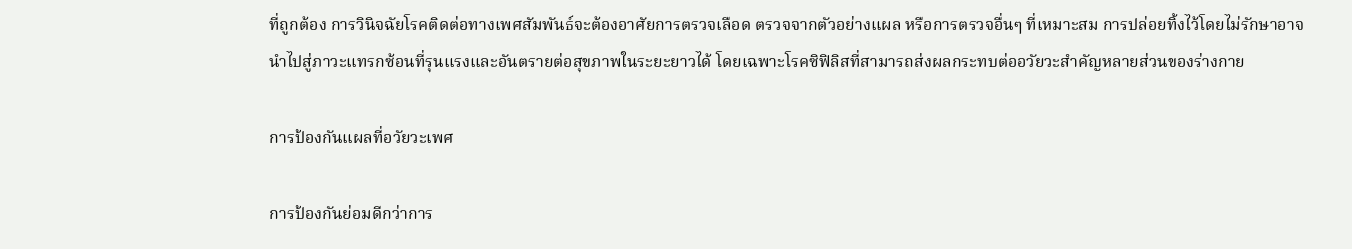ที่ถูกต้อง การวินิจฉัยโรคติดต่อทางเพศสัมพันธ์จะต้องอาศัยการตรวจเลือด ตรวจจากตัวอย่างแผล หรือการตรวจอื่นๆ ที่เหมาะสม การปล่อยทิ้งไว้โดยไม่รักษาอาจนำไปสู่ภาวะแทรกซ้อนที่รุนแรงและอันตรายต่อสุขภาพในระยะยาวได้ โดยเฉพาะโรคซิฟิลิสที่สามารถส่งผลกระทบต่ออวัยวะสำคัญหลายส่วนของร่างกาย

การป้องกันแผลที่อวัยวะเพศ

การป้องกันย่อมดีกว่าการ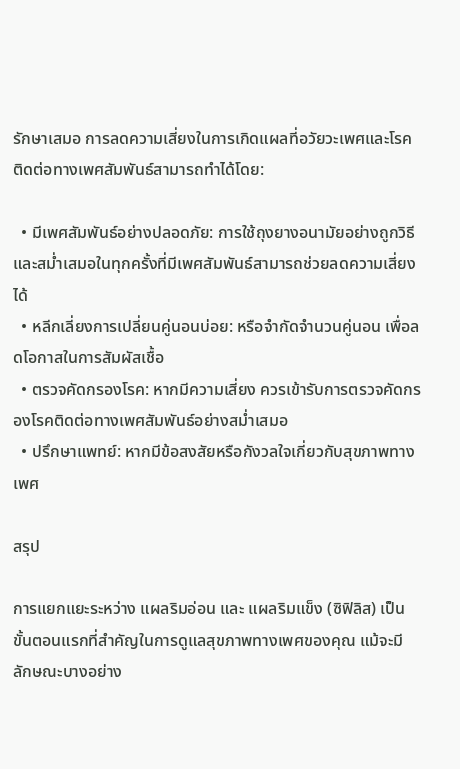รักษาเสมอ การลดความเสี่ยงในการเกิดแผลที่อวัยวะเพศและโรคติดต่อทางเพศสัมพันธ์สามารถทำได้โดย:

  • มีเพศสัมพันธ์อย่างปลอดภัย: การใช้ถุงยางอนามัยอย่างถูกวิธีและสม่ำเสมอในทุกครั้งที่มีเพศสัมพันธ์สามารถช่วยลดความเสี่ยงได้
  • หลีกเลี่ยงการเปลี่ยนคู่นอนบ่อย: หรือจำกัดจำนวนคู่นอน เพื่อลดโอกาสในการสัมผัสเชื้อ
  • ตรวจคัดกรองโรค: หากมีความเสี่ยง ควรเข้ารับการตรวจคัดกรองโรคติดต่อทางเพศสัมพันธ์อย่างสม่ำเสมอ
  • ปรึกษาแพทย์: หากมีข้อสงสัยหรือกังวลใจเกี่ยวกับสุขภาพทางเพศ

สรุป

การแยกแยะระหว่าง แผลริมอ่อน และ แผลริมแข็ง (ซิฟิลิส) เป็นขั้นตอนแรกที่สำคัญในการดูแลสุขภาพทางเพศของคุณ แม้จะมีลักษณะบางอย่าง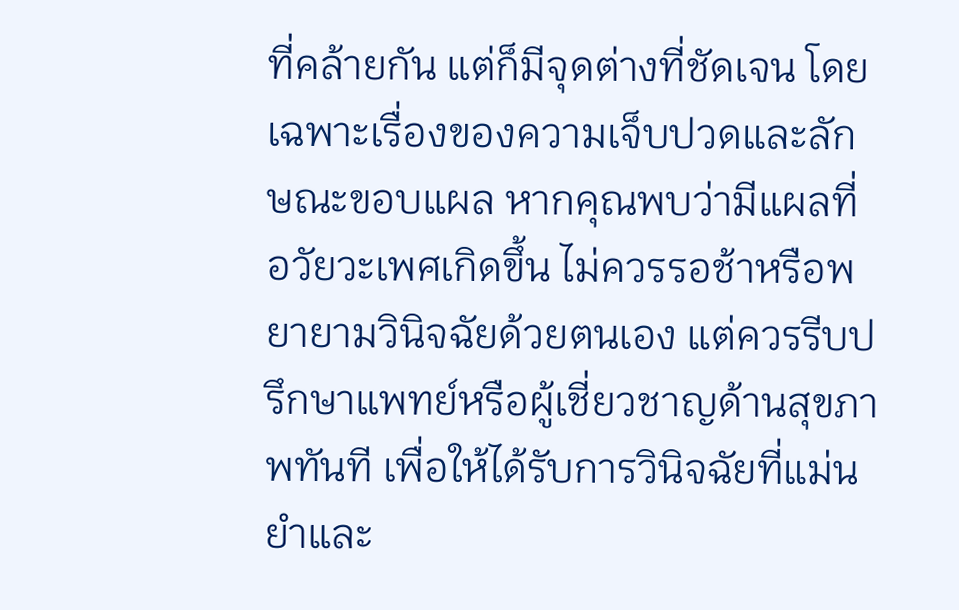ที่คล้ายกัน แต่ก็มีจุดต่างที่ชัดเจน โดยเฉพาะเรื่องของความเจ็บปวดและลักษณะขอบแผล หากคุณพบว่ามีแผลที่อวัยวะเพศเกิดขึ้น ไม่ควรรอช้าหรือพยายามวินิจฉัยด้วยตนเอง แต่ควรรีบปรึกษาแพทย์หรือผู้เชี่ยวชาญด้านสุขภาพทันที เพื่อให้ได้รับการวินิจฉัยที่แม่นยำและ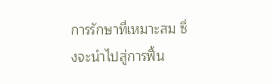การรักษาที่เหมาะสม ซึ่งจะนำไปสู่การฟื้น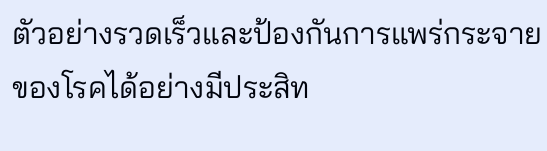ตัวอย่างรวดเร็วและป้องกันการแพร่กระจายของโรคได้อย่างมีประสิท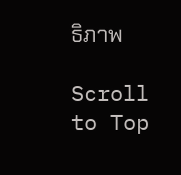ธิภาพ

Scroll to Top